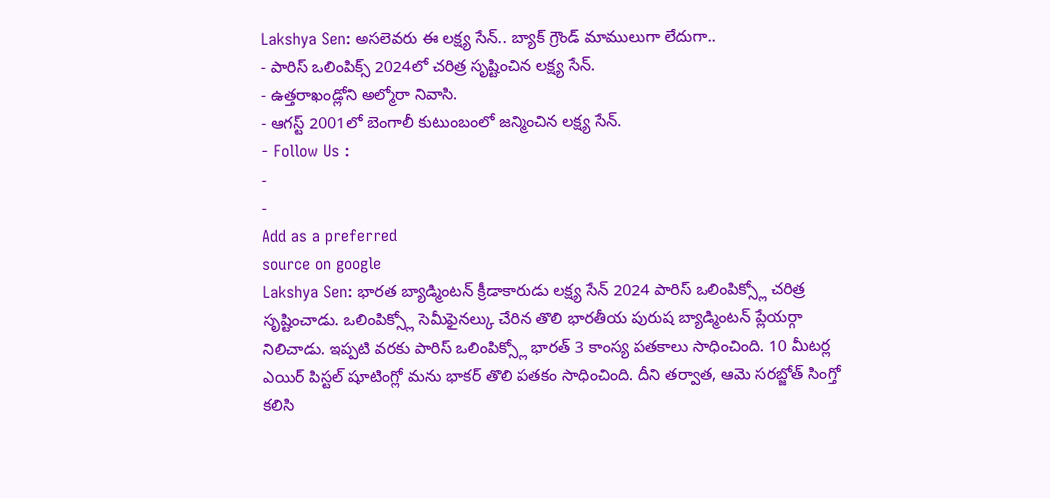Lakshya Sen: అసలెవరు ఈ లక్ష్య సేన్.. బ్యాక్ గ్రౌండ్ మాములుగా లేదుగా..
- పారిస్ ఒలింపిక్స్ 2024లో చరిత్ర సృష్టించిన లక్ష్య సేన్.
- ఉత్తరాఖండ్లోని అల్మోరా నివాసి.
- ఆగస్ట్ 2001లో బెంగాలీ కుటుంబంలో జన్మించిన లక్ష్య సేన్.
- Follow Us :
-
-
Add as a preferred
source on google
Lakshya Sen: భారత బ్యాడ్మింటన్ క్రీడాకారుడు లక్ష్య సేన్ 2024 పారిస్ ఒలింపిక్స్లో చరిత్ర సృష్టించాడు. ఒలింపిక్స్లో సెమీఫైనల్కు చేరిన తొలి భారతీయ పురుష బ్యాడ్మింటన్ ప్లేయర్గా నిలిచాడు. ఇప్పటి వరకు పారిస్ ఒలింపిక్స్లో భారత్ 3 కాంస్య పతకాలు సాధించింది. 10 మీటర్ల ఎయిర్ పిస్టల్ షూటింగ్లో మను భాకర్ తొలి పతకం సాధించింది. దీని తర్వాత, ఆమె సరబ్జోత్ సింగ్తో కలిసి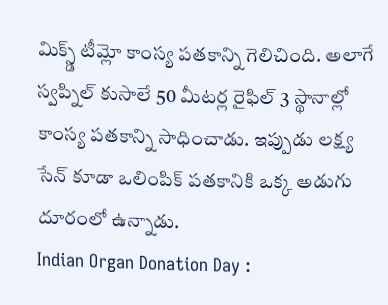మిక్స్డ్ టీమ్లో కాంస్య పతకాన్ని గెలిచింది. అలాగే స్వప్నిల్ కుసాలే 50 మీటర్ల రైఫిల్ 3 స్థానాల్లో కాంస్య పతకాన్ని సాధించాడు. ఇప్పుడు లక్ష్య సేన్ కూడా ఒలింపిక్ పతకానికి ఒక్క అడుగు దూరంలో ఉన్నాడు.
Indian Organ Donation Day :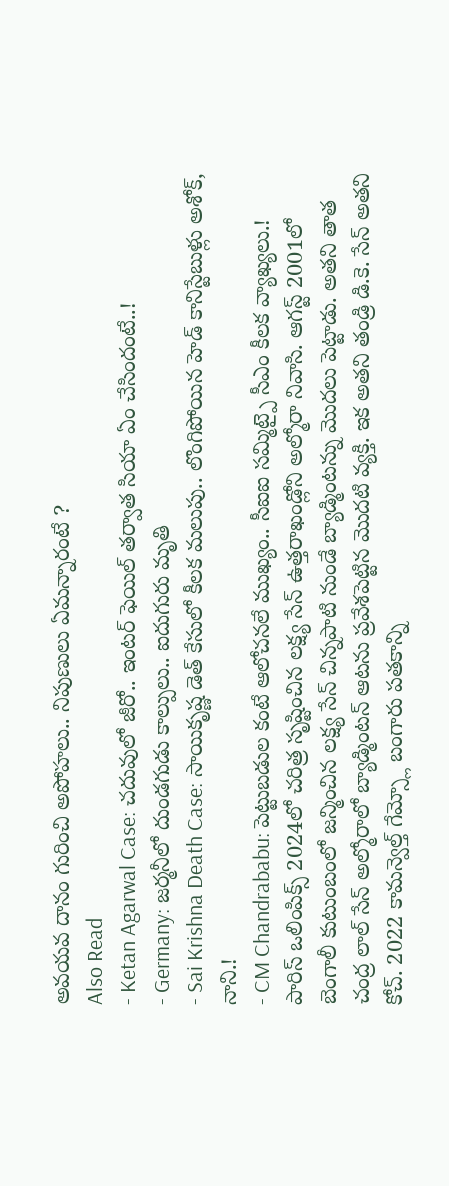అవయవ దానం గురించి అపోహలు.. నిపుణులు ఏమన్నారంటే ?
Also Read
- Ketan Agarwal Case: చదువులో జీరో.. ఇంటర్ ఫెయిల్ తర్వాత సియా ఏం చేసిందంటే..!
- Germany: జర్మనీలో దుండగుడు కాల్పులు.. ఐదుగురు మృతి
- Sai Krishna Death Case: సాయికృష్ణ డెత్ కేసులో కీలక మలుపు.. లొంగిపోయిన హెడ్ కానిస్టేబుళ్లు అశోక్, నాని.!
- CM Chandrababu: పెట్టుబడుల కంటే ఆలోచనలే ముఖ్యం.. సీఐఐ సమ్మిట్పై సీఎం కీలక వ్యాఖ్యలు.!
పారిస్ ఒలింపిక్స్ 2024లో చరిత్ర సృష్టించిన లక్ష్య సేన్ ఉత్తరాఖండ్లోని అల్మోరా నివాసి. ఆగస్ట్ 2001లో బెంగాలీ కుటుంబంలో జన్మించిన లక్ష్య సేన్ చిన్నపాటి నుండే బ్యాడ్మింటన్ను మొదలు పెట్టాడు. అతని తాత చంద్ర లాల్ సేన్ అల్మోరాలో బ్యాడ్మింటన్ ఆటను ప్రవేశపెట్టిన మొదటి వ్యక్తి. ఇక అతని తండ్రి డి.కె. సేన్ అతని కోచ్. 2022 కామన్వెల్త్ గేమ్స్లో బంగారు పతకాన్ని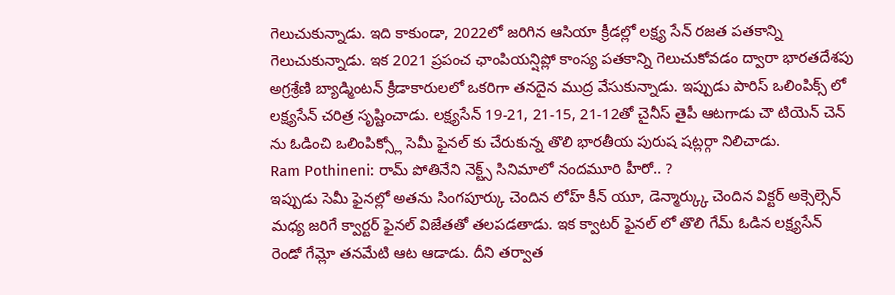గెలుచుకున్నాడు. ఇది కాకుండా, 2022లో జరిగిన ఆసియా క్రీడల్లో లక్ష్య సేన్ రజత పతకాన్ని గెలుచుకున్నాడు. ఇక 2021 ప్రపంచ ఛాంపియన్షిప్లో కాంస్య పతకాన్ని గెలుచుకోవడం ద్వారా భారతదేశపు అగ్రశ్రేణి బ్యాడ్మింటన్ క్రీడాకారులలో ఒకరిగా తనదైన ముద్ర వేసుకున్నాడు. ఇప్పుడు పారిస్ ఒలింపిక్స్ లో లక్ష్యసేన్ చరిత్ర సృష్టించాడు. లక్ష్యసేన్ 19-21, 21-15, 21-12తో చైనీస్ తైపీ ఆటగాడు చౌ టియెన్ చెన్ ను ఓడించి ఒలింపిక్స్లో సెమీ ఫైనల్ కు చేరుకున్న తొలి భారతీయ పురుష షట్లర్గా నిలిచాడు.
Ram Pothineni: రామ్ పోతినేని నెక్ట్స్ సినిమాలో నందమూరి హీరో.. ?
ఇప్పుడు సెమీ ఫైనల్లో అతను సింగపూర్కు చెందిన లోహ్ కీన్ యూ, డెన్మార్క్కు చెందిన విక్టర్ అక్సెల్సెన్ మధ్య జరిగే క్వార్టర్ ఫైనల్ విజేతతో తలపడతాడు. ఇక క్వాటర్ ఫైనల్ లో తొలి గేమ్ ఓడిన లక్ష్యసేన్ రెండో గేమ్లో తనమేటి ఆట ఆడాడు. దీని తర్వాత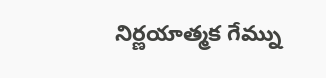నిర్ణయాత్మక గేమ్ను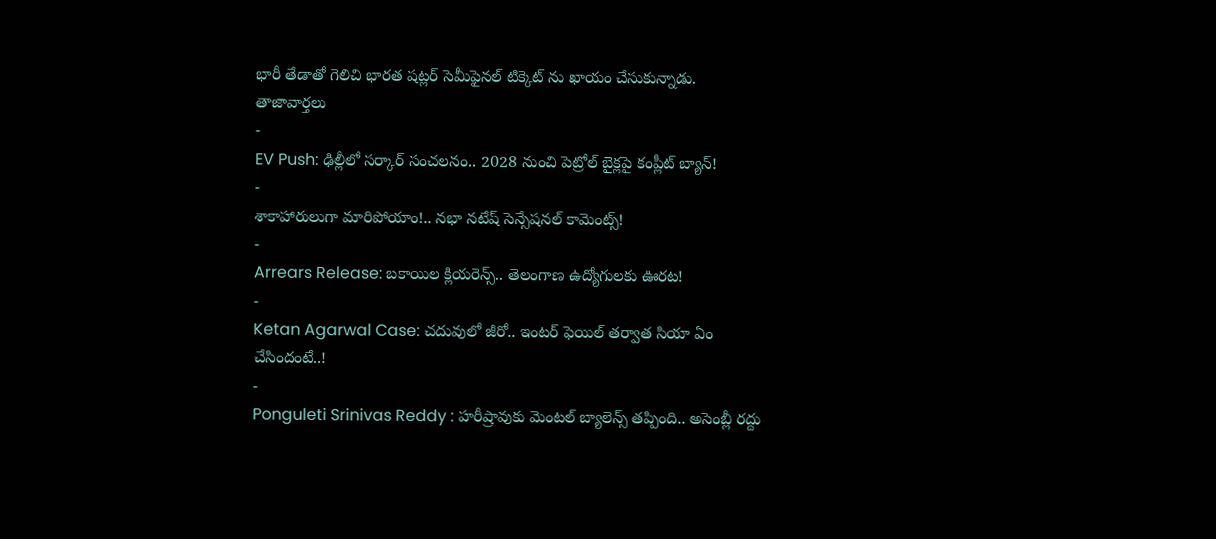భారీ తేడాతో గెలిచి భారత షట్లర్ సెమీఫైనల్ టిక్కెట్ ను ఖాయం చేసుకున్నాడు.
తాజావార్తలు
-
EV Push: ఢిల్లీలో సర్కార్ సంచలనం.. 2028 నుంచి పెట్రోల్ బైక్లపై కంప్లీట్ బ్యాన్!
-
శాకాహారులుగా మారిపోయాం!.. నభా నటేష్ సెన్సేషనల్ కామెంట్స్!
-
Arrears Release: బకాయిల క్లియరెన్స్.. తెలంగాణ ఉద్యోగులకు ఊరట!
-
Ketan Agarwal Case: చదువులో జీరో.. ఇంటర్ ఫెయిల్ తర్వాత సియా ఏం చేసిందంటే..!
-
Ponguleti Srinivas Reddy : హరీష్రావుకు మెంటల్ బ్యాలెన్స్ తప్పింది.. అసెంబ్లీ రద్దు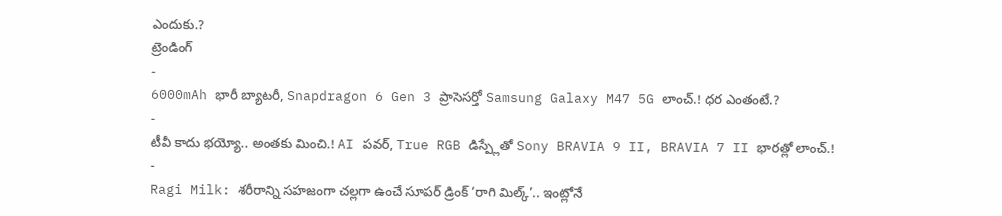ఎందుకు.?
ట్రెండింగ్
-
6000mAh భారీ బ్యాటరీ, Snapdragon 6 Gen 3 ప్రాసెసర్తో Samsung Galaxy M47 5G లాంచ్.! ధర ఎంతంటే.?
-
టీవీ కాదు భయ్యో.. అంతకు మించి.! AI పవర్, True RGB డిస్ప్లేతో Sony BRAVIA 9 II, BRAVIA 7 II భారత్లో లాంచ్.!
-
Ragi Milk: శరీరాన్ని సహజంగా చల్లగా ఉంచే సూపర్ డ్రింక్ ‘రాగి మిల్క్’.. ఇంట్లోనే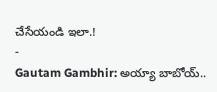చేసేయండి ఇలా.!
-
Gautam Gambhir: అయ్యా బాబోయ్..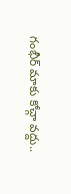గంభీర్ మాకు కోచ్గా వద్దు..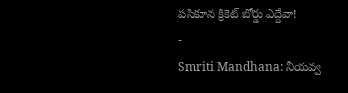పసికూన క్రికెట్ బోర్డు ఎద్దేవా!
-
Smriti Mandhana: నీయవ్వ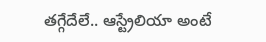తగ్గేదేలే.. ఆస్ట్రేలియా అంటే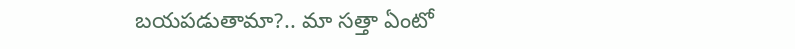బయపడుతామా?.. మా సత్తా ఏంటో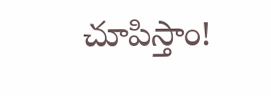చూపిస్తాం!